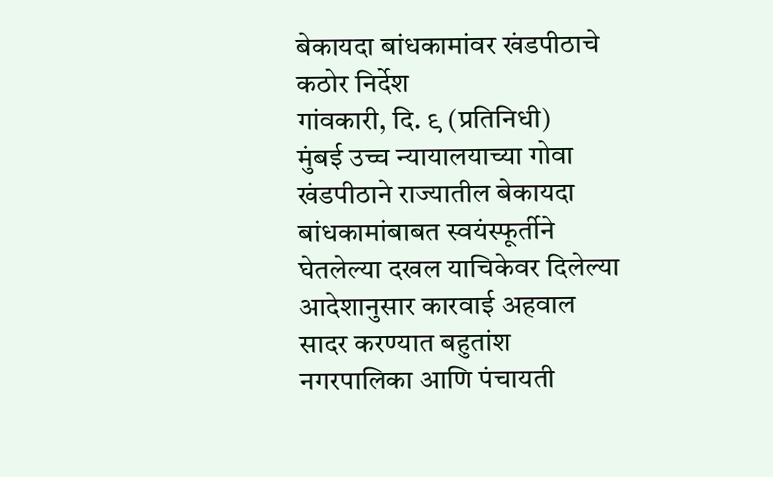बेकायदा बांधकामांवर खंडपीठाचे कठोर निर्देश
गांवकारी, दि. ९ (प्रतिनिधी)
मुंबई उच्च न्यायालयाच्या गोवा खंडपीठाने राज्यातील बेकायदा बांधकामांबाबत स्वयंस्फूर्तीने घेतलेल्या दखल याचिकेवर दिलेल्या आदेशानुसार कारवाई अहवाल सादर करण्यात बहुतांश नगरपालिका आणि पंचायती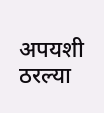अपयशी ठरल्या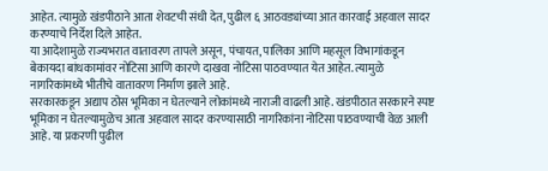आहेत. त्यामुळे खंडपीठाने आता शेवटची संधी देत, पुढील ६ आठवड्यांच्या आत कारवाई अहवाल सादर करण्याचे निर्देश दिले आहेत.
या आदेशामुळे राज्यभरात वातावरण तापले असून, पंचायत, पालिका आणि महसूल विभागांकडून बेकायदा बांधकामांवर नोटिसा आणि कारणे दाखवा नोटिसा पाठवण्यात येत आहेत. त्यामुळे नागरिकांमध्ये भीतीचे वातावरण निर्माण झाले आहे.
सरकारकडून अद्याप ठोस भूमिका न घेतल्याने लोकांमध्ये नाराजी वाढली आहे. खंडपीठात सरकारने स्पष्ट भूमिका न घेतल्यामुळेच आता अहवाल सादर करण्यासाठी नागरिकांना नोटिसा पाठवण्याची वेळ आली आहे. या प्रकरणी पुढील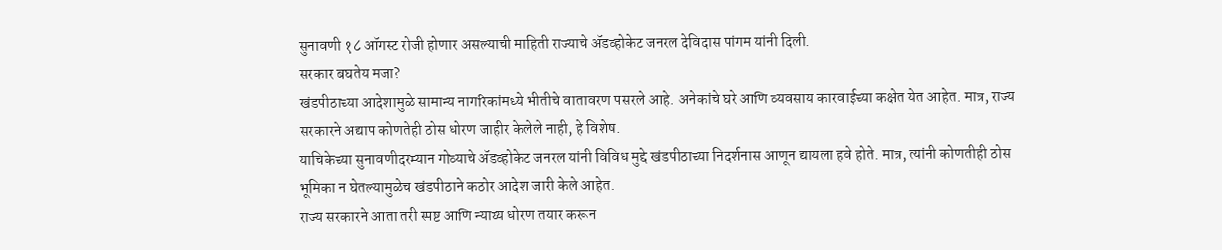सुनावणी १८ ऑगस्ट रोजी होणार असल्याची माहिती राज्याचे ॲडव्होकेट जनरल देविदास पांगम यांनी दिली.
सरकार बघतेय मजा?
खंडपीठाच्या आदेशामुळे सामान्य नागरिकांमध्ये भीतीचे वातावरण पसरले आहे. अनेकांचे घरे आणि व्यवसाय कारवाईच्या कक्षेत येत आहेत. मात्र, राज्य सरकारने अद्याप कोणतेही ठोस धोरण जाहीर केलेले नाही, हे विशेष.
याचिकेच्या सुनावणीदरम्यान गोव्याचे ॲडव्होकेट जनरल यांनी विविध मुद्दे खंडपीठाच्या निदर्शनास आणून द्यायला हवे होते. मात्र, त्यांनी कोणतीही ठोस भूमिका न घेतल्यामुळेच खंडपीठाने कठोर आदेश जारी केले आहेत.
राज्य सरकारने आता तरी स्पष्ट आणि न्याय्य धोरण तयार करून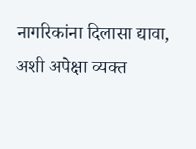नागरिकांना दिलासा द्यावा, अशी अपेक्षा व्यक्त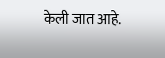केली जात आहे.